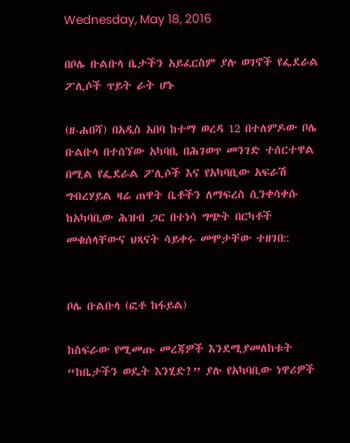Wednesday, May 18, 2016

በቦሌ ቡልቡላ ቤታችን አይፈርስም ያሉ ወገኖች የፌደራል ፖሊሶች ጥይት ራት ሆኑ

(ዘ-ሐበሻ) በአዲስ አበባ ከተማ ወረዳ 12 በተለምዶው ቦሌ ቡልቡላ በተሰኘው አካባቢ በሕገወጥ መንገድ ተሰርተዋል በሚል የፌደራል ፖሊሶች እና የአካባቢው አፍራሽ ግብረሃይል ዛሬ ጠዋት ቤቶችን ለማፍረስ ሲንቀሳቀሱ ከአካባቢው ሕዝብ ጋር በተነሳ ግጭት በርካቶች መቁሰላቸውና ህጻናት ሳይቀሩ መሞታቸው ተዘገበ::


ቦሌ ቡልቡላ (ፎቶ ከፋይል)

ከስፍራው የሚመጡ መረጃዎች እንደሚያመለከቱት “ከቤታችን ወዴት እንሂድ?” ያሉ የአካባቢው ነዋሪዎች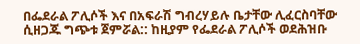በፌደራል ፖሊሶች እና በአፍራሽ ግብረሃይሉ ቤታቸው ሊፈርስባቸው ሲዘጋጁ ግጭቱ ጀምሯል:: ከዚያም የፌደራል ፖሊሶች ወደሕዝቡ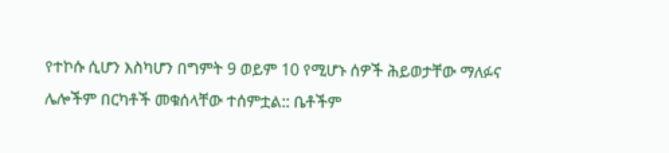የተኮሱ ሲሆን እስካሆን በግምት 9 ወይም 10 የሚሆኑ ሰዎች ሕይወታቸው ማለፉና ሌሎችም በርካቶች መቁሰላቸው ተሰምቷል:: ቤቶችም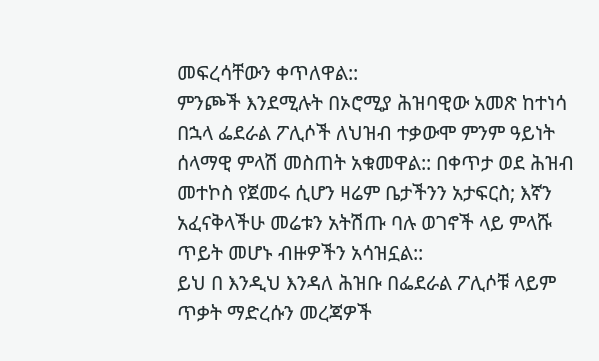መፍረሳቸውን ቀጥለዋል::
ምንጮች እንደሚሉት በኦሮሚያ ሕዝባዊው አመጽ ከተነሳ በኋላ ፌደራል ፖሊሶች ለህዝብ ተቃውሞ ምንም ዓይነት ሰላማዊ ምላሽ መስጠት አቁመዋል:: በቀጥታ ወደ ሕዝብ መተኮስ የጀመሩ ሲሆን ዛሬም ቤታችንን አታፍርስ; እኛን አፈናቅላችሁ መሬቱን አትሽጡ ባሉ ወገኖች ላይ ምላሹ ጥይት መሆኑ ብዙዎችን አሳዝኗል::
ይህ በ እንዲህ እንዳለ ሕዝቡ በፌደራል ፖሊሶቹ ላይም ጥቃት ማድረሱን መረጃዎች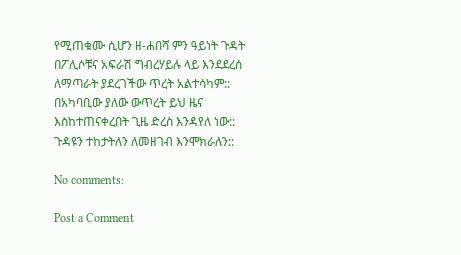የሚጠቁሙ ሲሆን ዘ-ሐበሻ ምን ዓይነት ጉዳት በፖሊሶቹና አፍራሽ ግብረሃይሉ ላይ እንደደረሰ ለማጣራት ያደረገችው ጥረት አልተሳካም::
በአካባቢው ያለው ውጥረት ይህ ዜና እስከተጠናቀረበት ጊዜ ድረስ እንዳየለ ነው:: ጉዳዩን ተከታትለን ለመዘገብ እንሞክራለን::

No comments:

Post a Comment